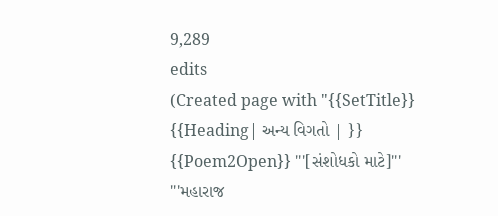9,289
edits
(Created page with "{{SetTitle}} {{Heading| અન્ય વિગતો | }} {{Poem2Open}} '''[સંશોધકો માટે]''' '''મહારાજ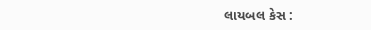લાયબલ કેસ :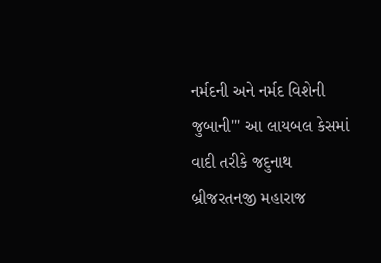નર્મદની અને નર્મદ વિશેની જુબાની''' આ લાયબલ કેસમાં વાદી તરીકે જદુનાથ બ્રીજરતનજી મહારાજ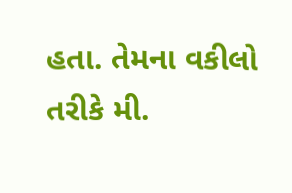હતા. તેમના વકીલો તરીકે મી.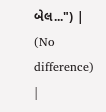બેલ...") |
(No difference)
|